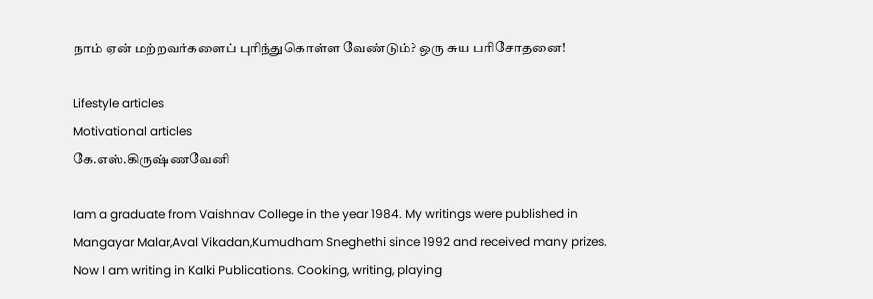நாம் ஏன் மற்றவர்களைப் புரிந்துகொள்ள வேண்டும்? ஒரு சுய பரிசோதனை!

Lifestyle articles
Motivational articles
கே.எஸ்.கிருஷ்ணவேனி

Iam a graduate from Vaishnav College in the year 1984. My writings were published in Mangayar Malar,Aval Vikadan,Kumudham Sneghethi since 1992 and received many prizes. Now I am writing in Kalki Publications. Cooking, writing, playing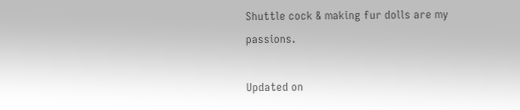Shuttle cock & making fur dolls are my passions.

Updated on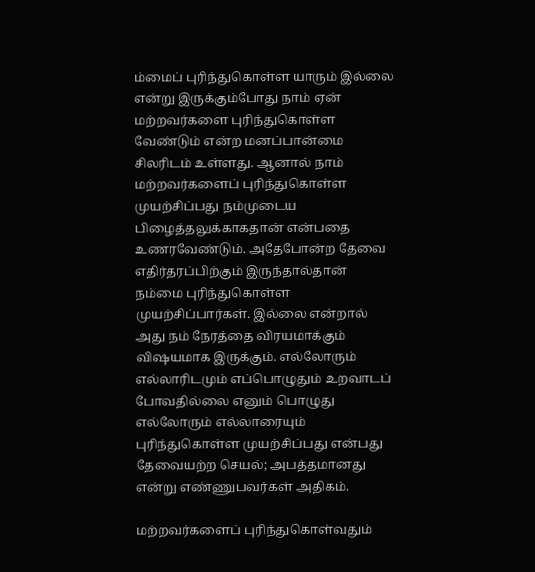ம்மைப் புரிந்துகொள்ள யாரும் இல்லை என்று இருக்கும்போது நாம் ஏன் மற்றவர்களை புரிந்துகொள்ள வேண்டும் என்ற மனப்பான்மை சிலரிடம் உள்ளது. ஆனால் நாம் மற்றவர்களைப் புரிந்துகொள்ள முயற்சிப்பது நம்முடைய பிழைத்தலுக்காகதான் என்பதை உணரவேண்டும். அதேபோன்ற தேவை எதிர்தரப்பிற்கும் இருந்தால்தான் நம்மை புரிந்துகொள்ள முயற்சிப்பார்கள். இல்லை என்றால் அது நம் நேரத்தை விரயமாக்கும் விஷயமாக இருக்கும். எல்லோரும் எல்லாரிடமும் எப்பொழுதும் உறவாடப் போவதில்லை எனும் பொழுது எல்லோரும் எல்லாரையும் புரிந்துகொள்ள முயற்சிப்பது என்பது தேவையற்ற செயல்; அபத்தமானது என்று எண்ணுபவர்கள் அதிகம்.

மற்றவர்களைப் புரிந்துகொள்வதும்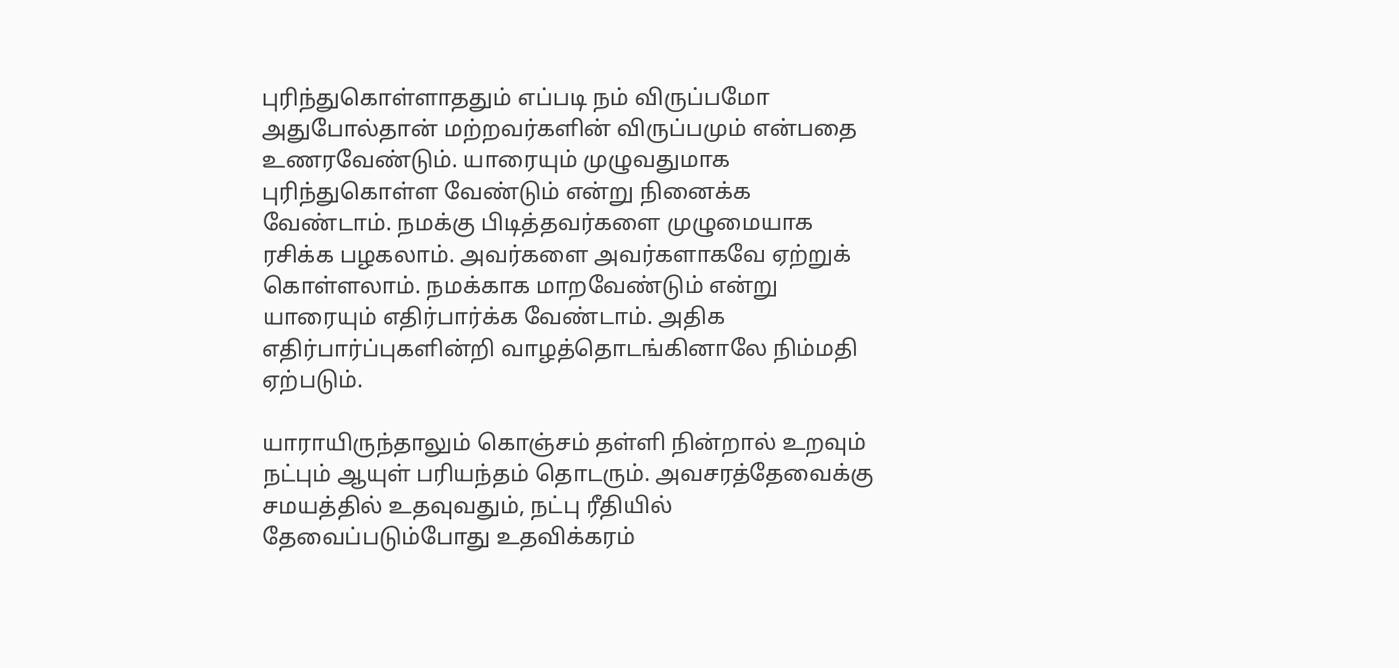புரிந்துகொள்ளாததும் எப்படி நம் விருப்பமோ அதுபோல்தான் மற்றவர்களின் விருப்பமும் என்பதை உணரவேண்டும். யாரையும் முழுவதுமாக புரிந்துகொள்ள வேண்டும் என்று நினைக்க வேண்டாம். நமக்கு பிடித்தவர்களை முழுமையாக ரசிக்க பழகலாம். அவர்களை அவர்களாகவே ஏற்றுக் கொள்ளலாம். நமக்காக மாறவேண்டும் என்று யாரையும் எதிர்பார்க்க வேண்டாம். அதிக எதிர்பார்ப்புகளின்றி வாழத்தொடங்கினாலே நிம்மதி ஏற்படும்.

யாராயிருந்தாலும் கொஞ்சம் தள்ளி நின்றால் உறவும் நட்பும் ஆயுள் பரியந்தம் தொடரும். அவசரத்தேவைக்கு சமயத்தில் உதவுவதும், நட்பு ரீதியில் தேவைப்படும்போது உதவிக்கரம்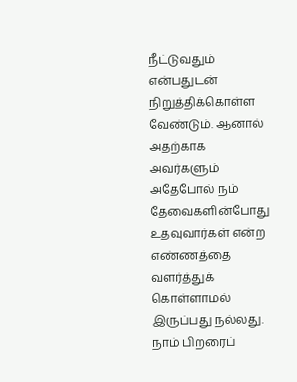நீட்டுவதும் என்பதுடன் நிறுத்திக்கொள்ள வேண்டும். ஆனால் அதற்காக அவர்களும் அதேபோல் நம் தேவைகளின்போது உதவுவார்கள் என்ற எண்ணத்தை வளர்த்துக் கொள்ளாமல் இருப்பது நல்லது. நாம் பிறரைப்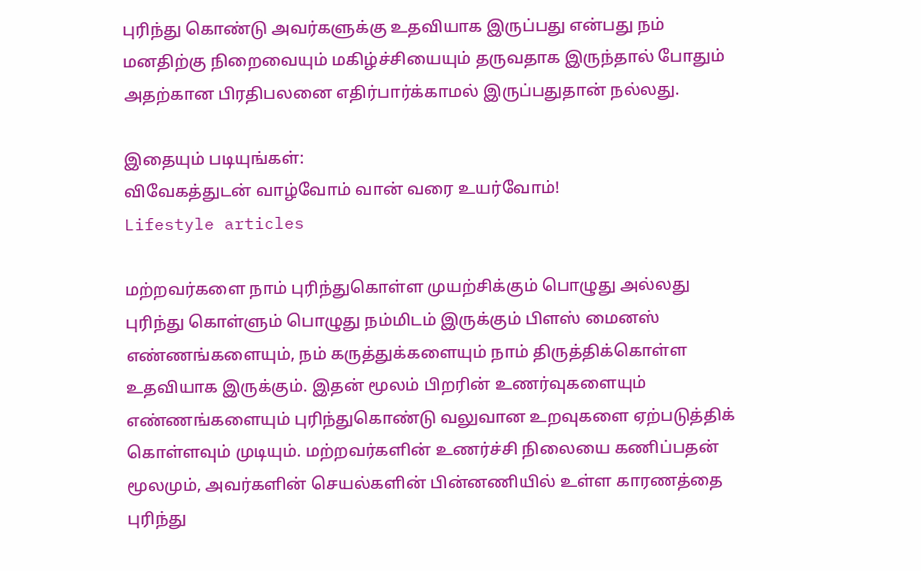புரிந்து கொண்டு அவர்களுக்கு உதவியாக இருப்பது என்பது நம் மனதிற்கு நிறைவையும் மகிழ்ச்சியையும் தருவதாக இருந்தால் போதும் அதற்கான பிரதிபலனை எதிர்பார்க்காமல் இருப்பதுதான் நல்லது.

இதையும் படியுங்கள்:
விவேகத்துடன் வாழ்வோம் வான் வரை உயர்வோம்!
Lifestyle articles

மற்றவர்களை நாம் புரிந்துகொள்ள முயற்சிக்கும் பொழுது அல்லது புரிந்து கொள்ளும் பொழுது நம்மிடம் இருக்கும் பிளஸ் மைனஸ் எண்ணங்களையும், நம் கருத்துக்களையும் நாம் திருத்திக்கொள்ள உதவியாக இருக்கும். இதன் மூலம் பிறரின் உணர்வுகளையும் எண்ணங்களையும் புரிந்துகொண்டு வலுவான உறவுகளை ஏற்படுத்திக் கொள்ளவும் முடியும். மற்றவர்களின் உணர்ச்சி நிலையை கணிப்பதன் மூலமும், அவர்களின் செயல்களின் பின்னணியில் உள்ள காரணத்தை புரிந்து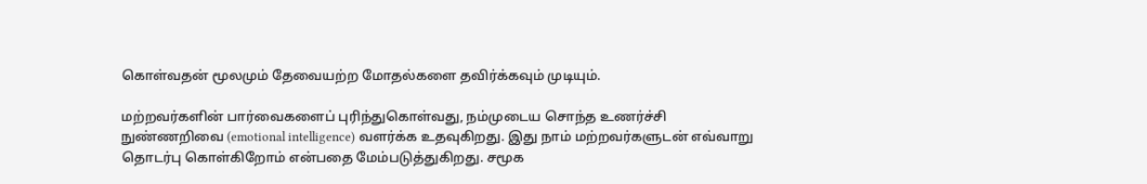கொள்வதன் மூலமும் தேவையற்ற மோதல்களை தவிர்க்கவும் முடியும்.

மற்றவர்களின் பார்வைகளைப் புரிந்துகொள்வது, நம்முடைய சொந்த உணர்ச்சி நுண்ணறிவை (emotional intelligence) வளர்க்க உதவுகிறது. இது நாம் மற்றவர்களுடன் எவ்வாறு தொடர்பு கொள்கிறோம் என்பதை மேம்படுத்துகிறது. சமூக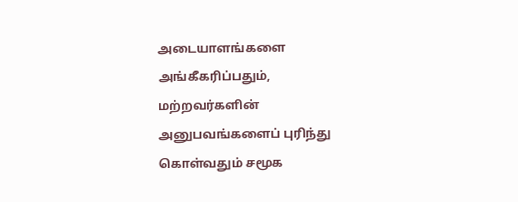அடையாளங்களை அங்கீகரிப்பதும், மற்றவர்களின் அனுபவங்களைப் புரிந்து கொள்வதும் சமூக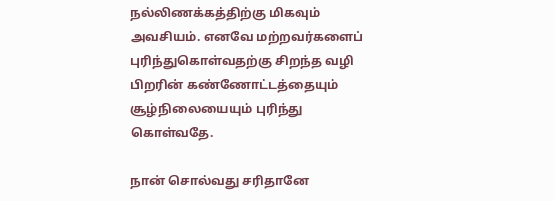நல்லிணக்கத்திற்கு மிகவும் அவசியம். எனவே மற்றவர்களைப் புரிந்துகொள்வதற்கு சிறந்த வழி பிறரின் கண்ணோட்டத்தையும் சூழ்நிலையையும் புரிந்து கொள்வதே.

நான் சொல்வது சரிதானே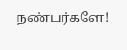நண்பர்களே!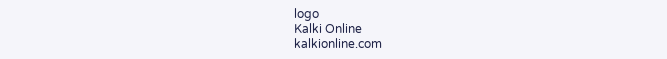logo
Kalki Online
kalkionline.com